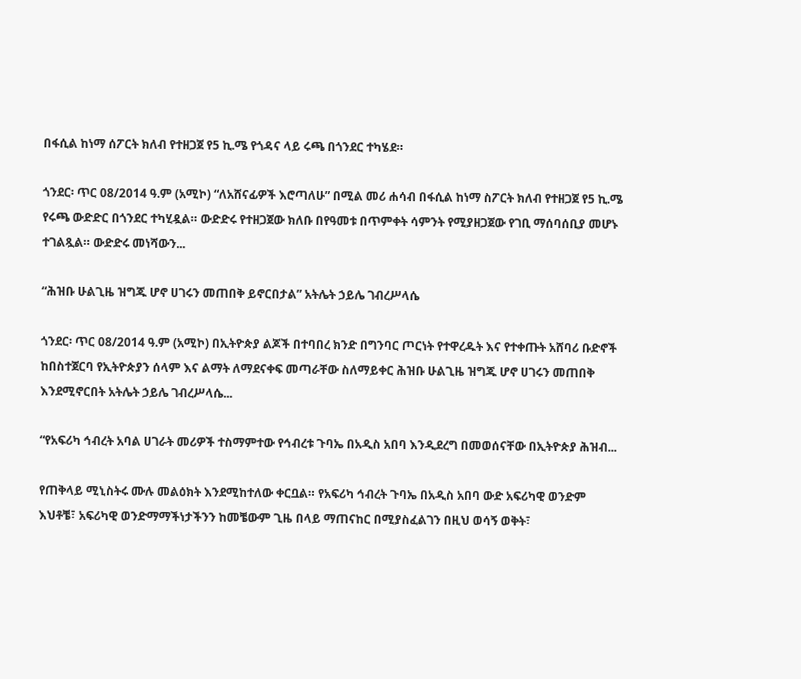በፋሲል ከነማ ሰፖርት ክለብ የተዘጋጀ የ5 ኪ.ሜ የጎዳና ላይ ሩጫ በጎንደር ተካሄደ።

ጎንደር፡ ጥር 08/2014 ዓ.ም (አሚኮ) “ለአሸናፊዎች እሮጣለሁ” በሚል መሪ ሐሳብ በፋሲል ከነማ ስፖርት ክለብ የተዘጋጀ የ5 ኪ.ሜ የሩጫ ውድድር በጎንደር ተካሂዷል። ውድድሩ የተዘጋጀው ክለቡ በየዓመቱ በጥምቀት ሳምንት የሚያዘጋጀው የገቢ ማሰባሰቢያ መሆኑ ተገልጿል። ውድድሩ መነሻውን...

“ሕዝቡ ሁልጊዜ ዝግጁ ሆኖ ሀገሩን መጠበቅ ይኖርበታል” አትሌት ኃይሌ ገብረሥላሴ

ጎንደር፡ ጥር 08/2014 ዓ.ም (አሚኮ) በኢትዮጵያ ልጆች በተባበረ ክንድ በግንባር ጦርነት የተዋረዱት እና የተቀጡት አሸባሪ ቡድኖች ከበስተጀርባ የኢትዮጵያን ሰላም እና ልማት ለማደናቀፍ መጣራቸው ስለማይቀር ሕዝቡ ሁልጊዜ ዝግጁ ሆኖ ሀገሩን መጠበቅ እንደሚኖርበት አትሌት ኃይሌ ገብረሥላሴ...

“የአፍሪካ ኅብረት አባል ሀገራት መሪዎች ተስማምተው የኅብረቱ ጉባኤ በአዲስ አበባ እንዲደረግ በመወሰናቸው በኢትዮጵያ ሕዝብ...

የጠቅላይ ሚኒስትሩ ሙሉ መልዕክት እንደሚከተለው ቀርቧል። የአፍሪካ ኅብረት ጉባኤ በአዲስ አበባ ውድ አፍሪካዊ ወንድም እህቶቼ፣ አፍሪካዊ ወንድማማችነታችንን ከመቼውም ጊዜ በላይ ማጠናከር በሚያስፈልገን በዚህ ወሳኝ ወቅት፣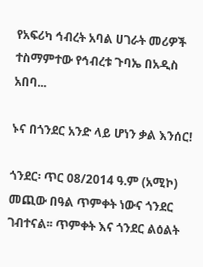የአፍሪካ ኅብረት አባል ሀገራት መሪዎች ተስማምተው የኅብረቱ ጉባኤ በአዲስ አበባ...

ኑና በጎንደር አንድ ላይ ሆነን ቃል እንሰር!

ጎንደር፡ ጥር 08/2014 ዓ.ም (አሚኮ) መጪው በዓል ጥምቀት ነውና ጎንደር ገብተናል፡፡ ጥምቀት እና ጎንደር ልዕልት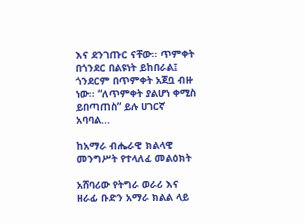እና ደንገጡር ናቸው፡፡ ጥምቀት በጎንደር በልዩነት ይከበራል፤ ጎንደርም በጥምቀት አጀቧ ብዙ ነው፡፡ “ለጥምቀት ያልሆነ ቀሚስ ይበጣጠስ” ይሉ ሀገርኛ አባባል...

ከአማራ ብሔራዊ ክልላዊ መንግሥት የተላለፈ መልዕክት

አሸባሪው የትግራ ወራሪ እና ዘራፊ ቡድን አማራ ክልል ላይ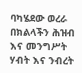ባካሄደው ወረራ በክልላችን ሕዝብ እና መንግሥት ሃብት እና ንብረት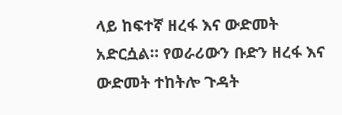ላይ ከፍተኛ ዘረፋ እና ውድመት አድርሷል። የወራሪውን ቡድን ዘረፋ እና ውድመት ተከትሎ ጉዳት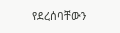የደረሰባቸውን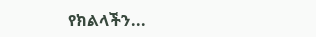የክልላችን...